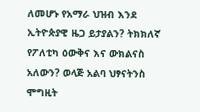ለመሆኑ የአማራ ህዝብ እንደ ኢትዮጵያዊ ዜጋ ይታያልን? ትክክለኛ የፖለቲካ ዕውቅና እና ውክልናስ አለውን? ወላጅ አልባ ህፃናትንስ ሞግዚት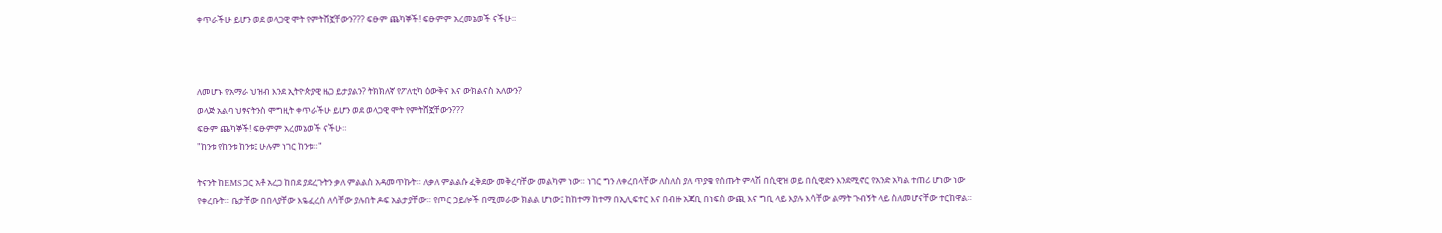ቀጥራችሁ ይሆን ወደ ወላጋዊ ሞት የምትሸኟቸውን??? ፍፁም ጨካኞች! ፍፁምም አረመኔወች ናችሁ።



ለመሆኑ የአማራ ህዝብ እንደ ኢትዮጵያዊ ዜጋ ይታያልን? ትክክለኛ የፖለቲካ ዕውቅና እና ውክልናስ አለውን?
ወላጅ አልባ ህፃናትንስ ሞግዚት ቀጥራችሁ ይሆን ወደ ወላጋዊ ሞት የምትሸኟቸውን???
ፍፁም ጨካኞች! ፍፁምም አረመኔወች ናችሁ።
"ከንቱ የከንቱ ከንቱ፤ ሁሉም ነገር ከንቱ።"

ትናንት ከEMS ጋር አቶ አረጋ ከበደ ያደረጉትን ቃለ ምልልስ አዳመጥኩት። ለቃለ ምልልሱ ፈቅደው መቅረባቸው መልካም ነው። ነገር ግን ለቀረበላቸው ለስለስ ያለ ጥያቄ የሰጡት ምላሽ በሲዊዝ ወይ በሲዊድን እንደሚኖር የአንድ አካል ተጠሪ ሆነው ነው የቀረቡት። ቤታቸው በበላያቸው እዬፈረሰ ለሳቸው ያሉበት ዶፍ አልታያቸው። የጦር ኃይሎች በሚመራው ክልል ሆነው፤ ከከተማ ከተማ በኢሊፍተር እና በብዙ አጃቢ በነፍስ ውጪ እና ግቢ ላይ እያሉ እሳቸው ልማት ጉብኝት ላይ ስለመሆናቸው ተርከዋል።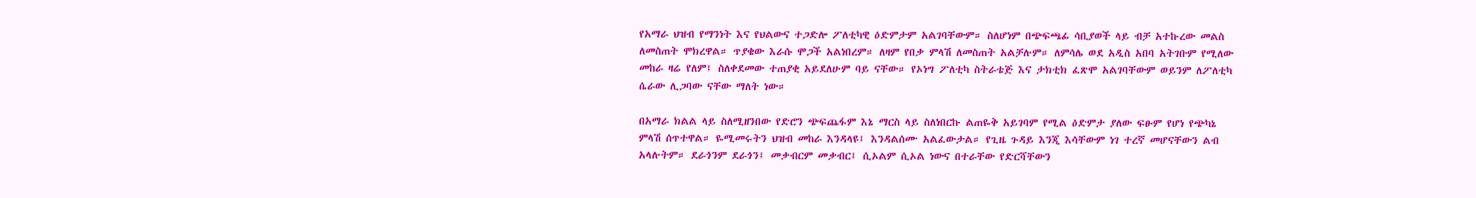የአማራ ህዝብ የማንነት እና የህልውና ተጋድሎ ፖለቲካዊ ዕድምታም አልገባቸውም። ስለሆነም በጭፍጫፊ ሳቢያወች ላይ ብቻ አተኩረው መልስ ለመስጠት ሞክረዋል። ጥያቄው እራሱ ሞጋች አልነበረም። ለዛም የበቃ ምላሽ ለመስጠት አልቻሉም። ለምሳሌ ወደ አዲስ አበባ አትገቡም የሚለው መከራ ዛሬ የለም፤ ስለቀደመው ተጠያቂ አይደለሁም ባይ ናቸው። የኦነግ ፖለቲካ ስትራቴጅ እና ታክቲክ ፈጽሞ አልገባቸውም ወይንም ለፖለቲካ ሴራው ሊጋባው ናቸው ማለት ነው።

በአማራ ክልል ላይ ስለሚዘንበው የድሮን ጭፍጨፋም እኔ ማርስ ላይ ስለነበርኩ ልጠዬቅ አይገባም የሚል ዕድምታ ያለው ፍፁም የሆነ የጭካኔ ምላሽ ሰጥተዋል። ዬሚመሩትን ህዝብ መከራ እንዳላዩ፤ እንዳልሰሙ አልፈውታል። የጊዜ ጉዳይ እንጂ እሳቸውም ነገ ተረኛ መሆናቸውን ልብ አላሉትም። ደራጎንም ደራጎን፤ መቃብርም መቃብር፤ ሲኦልም ሲኦል ነውና በተራቸው የድርሻቸውን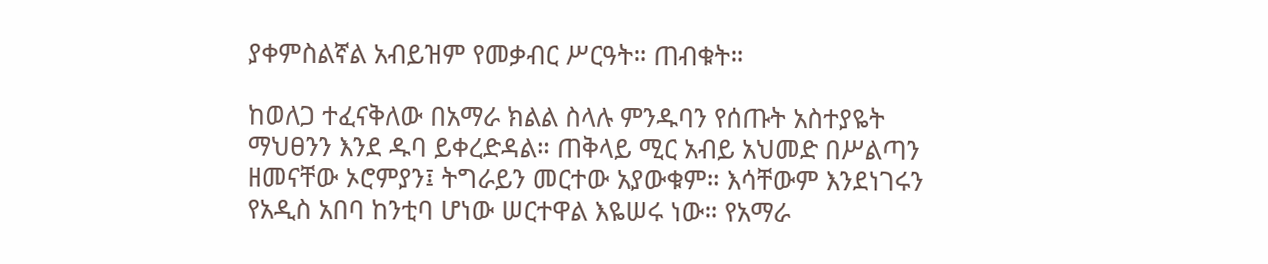ያቀምስልኛል አብይዝም የመቃብር ሥርዓት። ጠብቁት።

ከወለጋ ተፈናቅለው በአማራ ክልል ስላሉ ምንዱባን የሰጡት አስተያዬት ማህፀንን እንደ ዱባ ይቀረድዳል። ጠቅላይ ሚር አብይ አህመድ በሥልጣን ዘመናቸው ኦሮምያን፤ ትግራይን መርተው አያውቁም። እሳቸውም እንደነገሩን የአዲስ አበባ ከንቲባ ሆነው ሠርተዋል እዬሠሩ ነው። የአማራ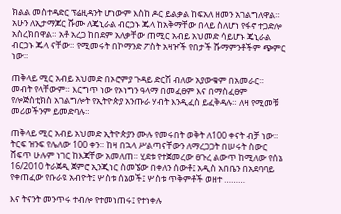ክልል መስተዳድር ፕሬዚዳንት ሆነውም እስከ ዶር ይልቃል ከፍአለ ዘመን አገልግለዋል። አሁን ለኢታማጆር ሹሙ ለጄኒራል ብርኃኑ ጁላ ከአቅማቸው በላይ ስለሆነ የፋኖ ተጋድሎ አስረክበዋል። አቶ አረጋ ከበደም አለቃቸው ጠሚር አብይ አህመድ ሳይሆኑ ጄኒራል ብርኃኑ ጁላ ናቸው። የሚመሩት በኮማንድ ፖስት አዛዦች የበታች ሹማምንቶችም ጭምር ነው።

ጠቅላይ ሚር አብይ አህመድ በኦሮምያ ጉዳይ ድርሽ ብለው አያውቁም በአመራር። መብት የላቸውም። እርግጥ ነው የኦነግን ዓላማ በመፈፀም እና በማስፈፀም የሎጅስቲክስ አገልግሎት የኢትዮጵያ አንጡራ ሃብት እንዲፈስ ይፈቅዳሉ። ለዛ የሚመቹ መሪወችንም ይመድባሉ።

ጠቅላይ ሚር አብይ አህመድ ኢትዮጵያን ሙሉ የመሩበት ወቅት ለ100 ቀናት ብቻ ነው። ትርፍ ዝንፍ የሌለው 100 ቀን። ከዛ በኋላ ሥልጣናቸውን ለማረጋጋት በሠሩት ስውር ሸፍጥ ሁሉም ነገር ከእጃቸው አመለጠ። ሂደቱ የተጀመረው ፀጉረ ልውጥ ከሚለው የሰኔ 16/2010 ትራጀዲ ጀምሮ ኢንጂነር ስመኜው በቀለን ሰውቶ፤ አዲስ አበቤን በአደባባይ የቀጠፈው የቡራዩ አብዮት፤ ሦስቱ ሰኔወች፤ ሦስቱ ጥቅምቶች ወዘተ ………

እና ትናንት መንጥሩ ተብሎ የተመነጠሩ፤ የተነቀሉ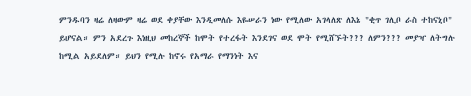ምንዱባን ዛሬ ለዛውም ዛሬ ወደ ቀያቸው እንዲመለሱ እዬሠራን ነው የሚለው አገላለጽ ለእኔ "ቂጥ ገሊቦ ራስ ተከናኒቦ" ይሆናል። ምን አደረጉ እነዚህ መከረኞች ከሞት የተረፋት እንደገና ወደ ሞት የሚሸኙት??? ለምን??? መያዣ ለትግሉ ከሚል አይደለም። ይህን የሚሉ ከኖሩ የአማራ የማንነት እና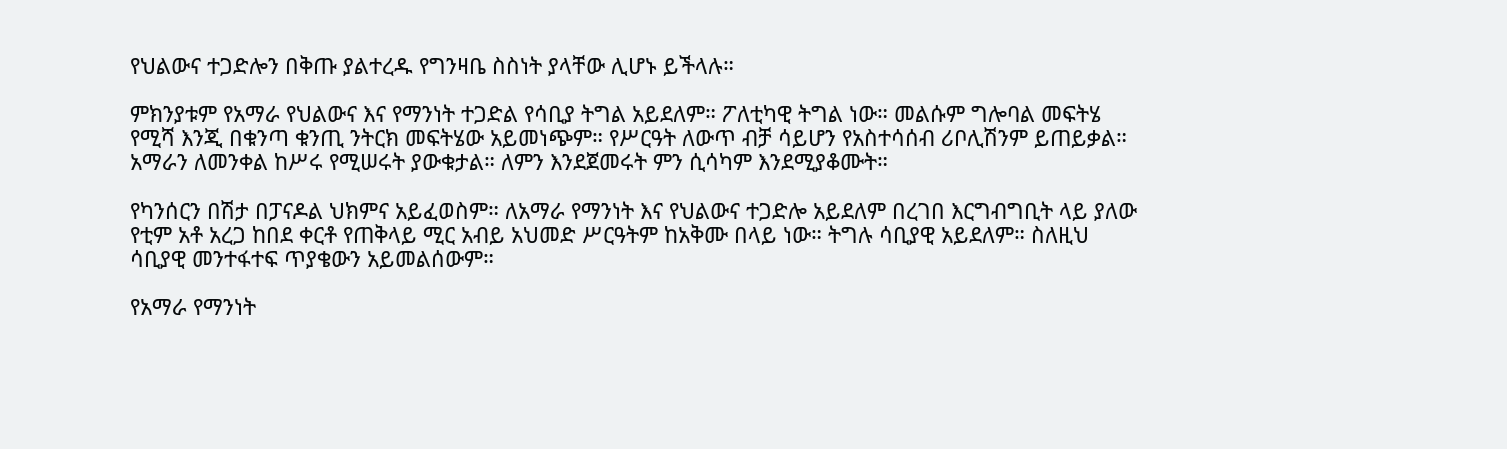የህልውና ተጋድሎን በቅጡ ያልተረዱ የግንዛቤ ስስነት ያላቸው ሊሆኑ ይችላሉ።

ምክንያቱም የአማራ የህልውና እና የማንነት ተጋድል የሳቢያ ትግል አይደለም። ፖለቲካዊ ትግል ነው። መልሱም ግሎባል መፍትሄ የሚሻ እንጂ በቁንጣ ቁንጢ ንትርክ መፍትሄው አይመነጭም። የሥርዓት ለውጥ ብቻ ሳይሆን የአስተሳሰብ ሪቦሊሽንም ይጠይቃል። አማራን ለመንቀል ከሥሩ የሚሠሩት ያውቁታል። ለምን እንደጀመሩት ምን ሲሳካም እንደሚያቆሙት።

የካንሰርን በሽታ በፓናዶል ህክምና አይፈወስም። ለአማራ የማንነት እና የህልውና ተጋድሎ አይደለም በረገበ እርግብግቢት ላይ ያለው የቲም አቶ አረጋ ከበደ ቀርቶ የጠቅላይ ሚር አብይ አህመድ ሥርዓትም ከአቅሙ በላይ ነው። ትግሉ ሳቢያዊ አይደለም። ስለዚህ ሳቢያዊ መንተፋተፍ ጥያቄውን አይመልሰውም።

የአማራ የማንነት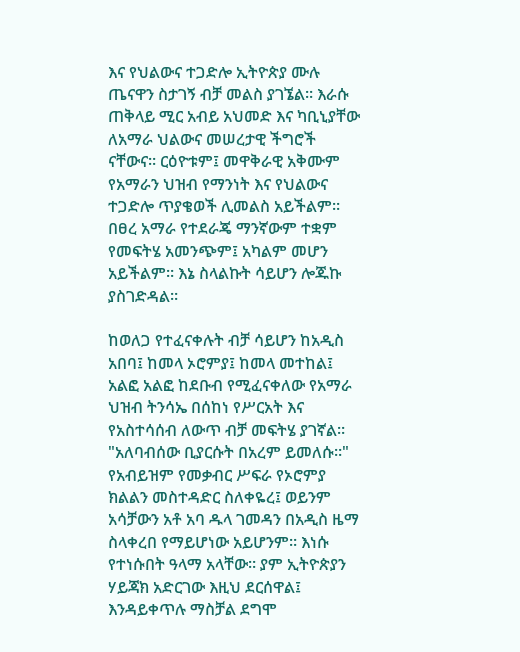እና የህልውና ተጋድሎ ኢትዮጵያ ሙሉ ጤናዋን ስታገኝ ብቻ መልስ ያገኜል። እራሱ ጠቅላይ ሚር አብይ አህመድ እና ካቢኒያቸው ለአማራ ህልውና መሠረታዊ ችግሮች ናቸውና። ርዕዮቱም፤ መዋቅራዊ አቅሙም የአማራን ህዝብ የማንነት እና የህልውና ተጋድሎ ጥያቄወች ሊመልስ አይችልም። በፀረ አማራ የተደራጄ ማንኛውም ተቋም የመፍትሄ አመንጭም፤ አካልም መሆን አይችልም። እኔ ስላልኩት ሳይሆን ሎጁኩ ያስገድዳል።

ከወለጋ የተፈናቀሉት ብቻ ሳይሆን ከአዲስ አበባ፤ ከመላ ኦሮምያ፤ ከመላ መተከል፤ አልፎ አልፎ ከደቡብ የሚፈናቀለው የአማራ ህዝብ ትንሳኤ በሰከነ የሥርአት እና የአስተሳሰብ ለውጥ ብቻ መፍትሄ ያገኛል። "አለባብሰው ቢያርሱት በአረም ይመለሱ።" የአብይዝም የመቃብር ሥፍራ የኦሮምያ ክልልን መስተዳድር ስለቀዬረ፤ ወይንም አሳቻውን አቶ አባ ዱላ ገመዳን በአዲስ ዜማ ስላቀረበ የማይሆነው አይሆንም። እነሱ የተነሱበት ዓላማ አላቸው። ያም ኢትዮጵያን ሃይጃክ አድርገው እዚህ ደርሰዋል፤ እንዳይቀጥሉ ማስቻል ደግሞ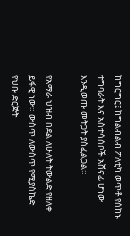ከግርግር፤ ከግልብልብ ፖለቲካ ወጥቶ የሰከኑ ተግባራት እና አስተሳሰቦች አሸናፊ ሆነው እንዲወጡ መትጋት ያስፈልጋል።

የአማራ ህዝብ በደል ለሁለት ትውልድ የዘለቀ ይፋዊ ነው። ውስጥ ለውስጥ የሚያስኬድ የህቡ ድርጅት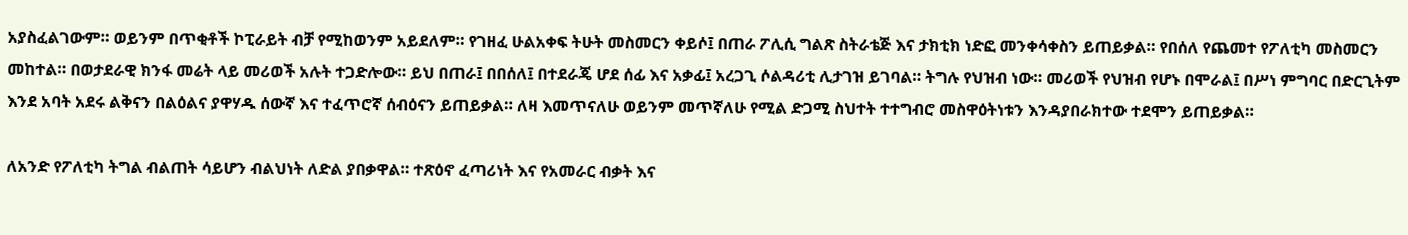አያስፈልገውም። ወይንም በጥቂቶች ኮፒራይት ብቻ የሚከወንም አይደለም። የገዘፈ ሁልአቀፍ ትሁት መስመርን ቀይሶ፤ በጠራ ፖሊሲ ግልጽ ስትራቴጅ እና ታክቲክ ነድፎ መንቀሳቀስን ይጠይቃል። የበሰለ የጨመተ የፖለቲካ መስመርን መከተል። በወታደራዊ ክንፋ መሬት ላይ መሪወች አሉት ተጋድሎው። ይህ በጠራ፤ በበሰለ፤ በተደራጄ ሆደ ሰፊ እና አቃፊ፤ አረጋጊ ሶልዳሪቲ ሊታገዝ ይገባል። ትግሉ የህዝብ ነው። መሪወች የህዝብ የሆኑ በሞራል፤ በሥነ ምግባር በድርጊትም እንደ አባት አደሩ ልቅናን በልዕልና ያዋሃዱ ሰውኛ እና ተፈጥሮኛ ሰብዕናን ይጠይቃል። ለዛ እመጥናለሁ ወይንም መጥኛለሁ የሚል ድጋሚ ስህተት ተተግብሮ መስዋዕትነቱን እንዳያበራክተው ተደሞን ይጠይቃል።

ለአንድ የፖለቲካ ትግል ብልጠት ሳይሆን ብልህነት ለድል ያበቃዋል። ተጽዕኖ ፈጣሪነት እና የአመራር ብቃት እና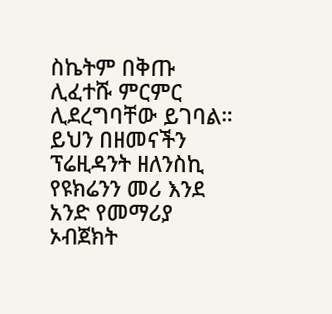ስኬትም በቅጡ ሊፈተሹ ምርምር ሊደረግባቸው ይገባል። ይህን በዘመናችን ፕሬዚዳንት ዘለንስኪ የዩክሬንን መሪ እንደ አንድ የመማሪያ ኦብጀክት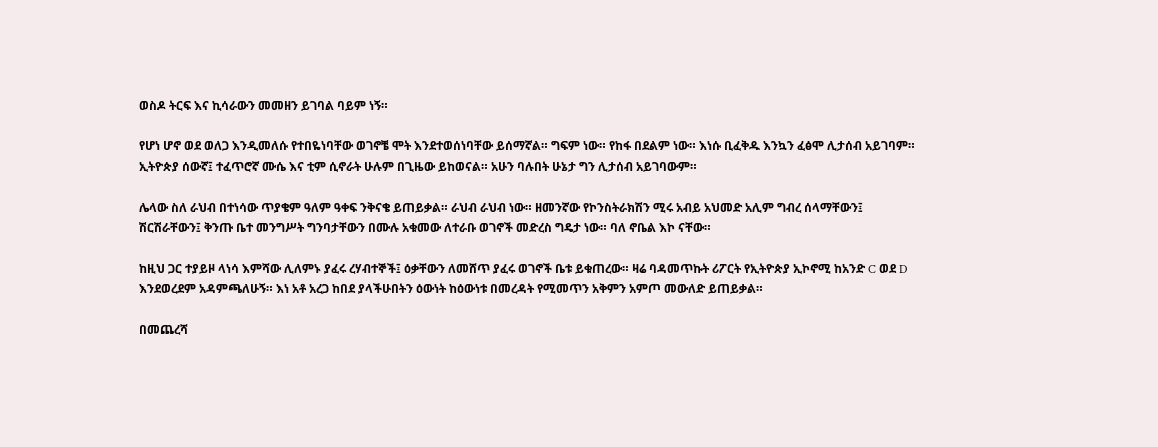ወስዶ ትርፍ እና ኪሳራውን መመዘን ይገባል ባይም ነኝ።

የሆነ ሆኖ ወደ ወለጋ እንዲመለሱ የተበዬነባቸው ወገኖቼ ሞት እንደተወሰነባቸው ይሰማኛል። ግፍም ነው። የከፋ በደልም ነው። እነሱ ቢፈቅዱ እንኳን ፈፅሞ ሊታሰብ አይገባም። ኢትዮጵያ ሰውኛ፤ ተፈጥሮኛ ሙሴ እና ቲም ሲኖራት ሁሉም በጊዜው ይከወናል። አሁን ባሉበት ሁኔታ ግን ሊታሰብ አይገባውም።

ሌላው ስለ ራህብ በተነሳው ጥያቄም ዓለም ዓቀፍ ንቅናቄ ይጠይቃል። ራህብ ራህብ ነው። ዘመንኛው የኮንስትራክሽን ሚሩ አብይ አህመድ አሊም ግብረ ሰላማቸውን፤ ሽርሽራቸውን፤ ቅንጡ ቤተ መንግሥት ግንባታቸውን በሙሉ አቁመው ለተራቡ ወገኖች መድረስ ግዴታ ነው። ባለ ኖቤል እኮ ናቸው።

ከዚህ ጋር ተያይዞ ላነሳ እምሻው ሊለምኑ ያፈሩ ረሃብተኞች፤ ዕቃቸውን ለመሸጥ ያፈሩ ወገኖች ቤቱ ይቁጠረው። ዛሬ ባዳመጥኩት ሪፖርት የኢትዮጵያ ኢኮኖሚ ከአንድ C ወደ D እንደወረደም አዳምጫለሁኝ። እነ አቶ አረጋ ከበደ ያላችሁበትን ዕውነት ከዕውነቱ በመረዳት የሚመጥን አቅምን አምጦ መውለድ ይጠይቃል።

በመጨረሻ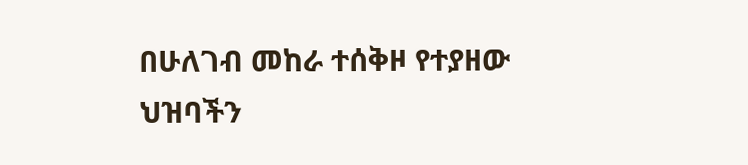በሁለገብ መከራ ተሰቅዞ የተያዘው ህዝባችን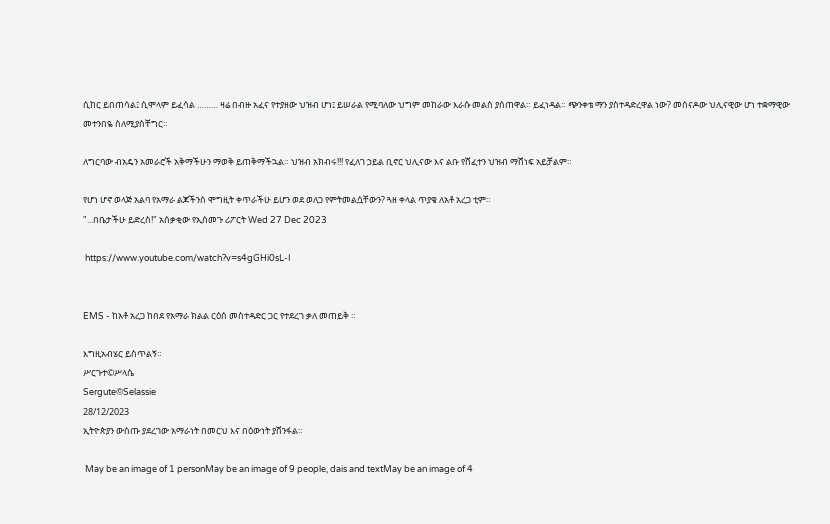ሲከር ይበጠሳል፤ ሲሞላም ይፈሳል ……… ዛሬ በብዙ አፈና የተያዘው ህዝብ ሆነ፤ ይሠራል የሚባለው ህግም መከራው እራሱ መልስ ያሰጠዋል። ይፈነዳል። ጭንቀቴ ማን ያስተዳድረዋል ነው? መሰናዶው ህሊናዊው ሆነ ተቋማዊው መተንበዬ ስለሚያስቸግር።

ለግርባው ብአዴን አመራሮች አቅማችሁን ማወቅ ይጠቅማችኋል። ህዝብ አክብሩ!!! የፈለገ ኃይል ቢኖር ህሊናው እና ልቡ የሸፈተን ህዝብ ማሸነፍ አይቻልም።

የሆነ ሆኖ ወላጅ አልባ የአማራ ልጆችንስ ሞግዚት ቀጥራችሁ ይሆን ወደ ወለጋ የምትመልሷቸውን? ጓዘ ቀላል ጥያቄ ለአቶ አረጋ ቲም።
"...በቤታችሁ ይድረስ!" አሰቃቂው የኢሰመጉ ሪፖርት Wed 27 Dec 2023

 https://www.youtube.com/watch?v=s4gGHi0sL-I


EMS - ከአቶ አረጋ ከበደ የአማራ ክልል ርዕሰ መስተዳድር ጋር የተደረገ ቃለ መጠይቅ ።

እግዚአብሄር ይስጥልኝ።
ሥርጉተ©ሥላሴ
Sergute©Selassie
28/12/2023
ኢትዮጵያን ውስጡ ያደረገው አማራነት በመርህ እና በዕውነት ያሸንፋል።

 May be an image of 1 personMay be an image of 9 people, dais and textMay be an image of 4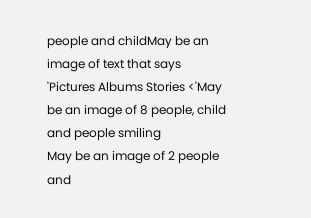people and childMay be an image of text that says 'Pictures Albums Stories <'May be an image of 8 people, child and people smiling
May be an image of 2 people and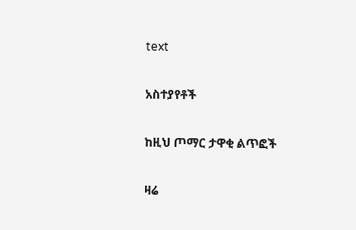text

አስተያየቶች

ከዚህ ጦማር ታዋቂ ልጥፎች

ዛሬ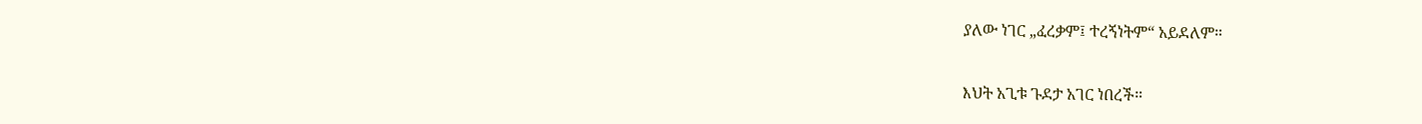ያለው ነገር „ፈረቃም፤ ተረኝነትም“ አይደለም።

እህት አጊቱ ጉደታ አገር ነበረች።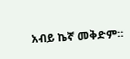አብይ ኬኛ መቅድም።